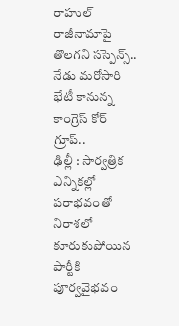రాహుల్ రాజీనామాపై తొలగని సస్పెన్స్.. నేడు మరోసారి భేటీ కానున్న కాంగ్రెస్ కోర్ గ్రూప్..
ఢిల్లీ : సార్వత్రిక ఎన్నికల్లో పరాభవంతో నిరాశలో కూరుకుపోయిన పార్టీకి పూర్వవైభవం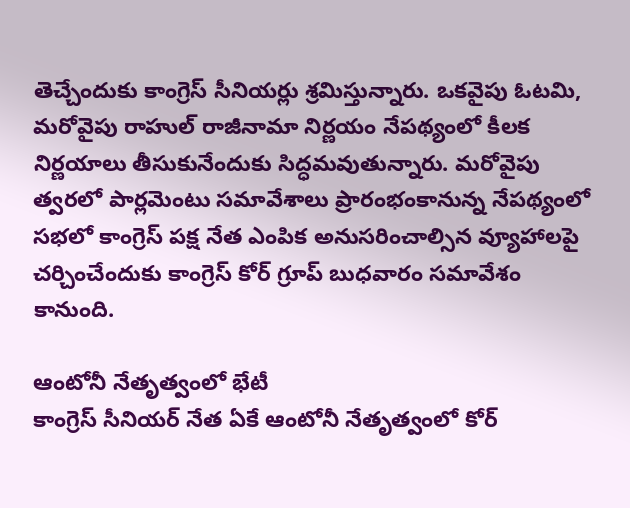తెచ్చేందుకు కాంగ్రెస్ సీనియర్లు శ్రమిస్తున్నారు. ఒకవైపు ఓటమి, మరోవైపు రాహుల్ రాజీనామా నిర్ణయం నేపథ్యంలో కీలక నిర్ణయాలు తీసుకునేందుకు సిద్ధమవుతున్నారు. మరోవైపు త్వరలో పార్లమెంటు సమావేశాలు ప్రారంభంకానున్న నేపథ్యంలో సభలో కాంగ్రెస్ పక్ష నేత ఎంపిక అనుసరించాల్సిన వ్యూహాలపై చర్చించేందుకు కాంగ్రెస్ కోర్ గ్రూప్ బుధవారం సమావేశం కానుంది.

ఆంటోనీ నేతృత్వంలో భేటీ
కాంగ్రెస్ సీనియర్ నేత ఏకే ఆంటోనీ నేతృత్వంలో కోర్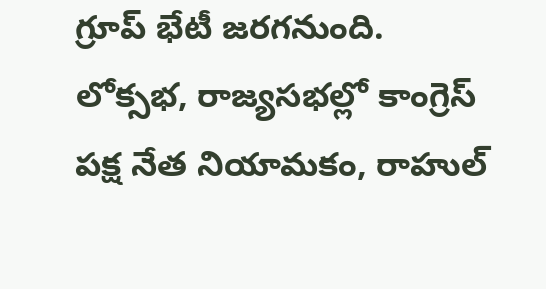గ్రూప్ భేటీ జరగనుంది. లోక్సభ, రాజ్యసభల్లో కాంగ్రెస్ పక్ష నేత నియామకం, రాహుల్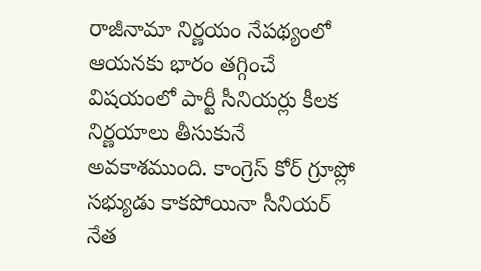రాజీనామా నిర్ణయం నేపథ్యంలో ఆయనకు భారం తగ్గించే విషయంలో పార్టీ సీనియర్లు కీలక నిర్ణయాలు తీసుకునే అవకాశముంది. కాంగ్రెస్ కోర్ గ్రూప్లో సభ్యుడు కాకపోయినా సీనియర్ నేత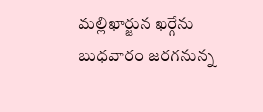మల్లిఖార్జున ఖర్గేను బుధవారం జరగనున్న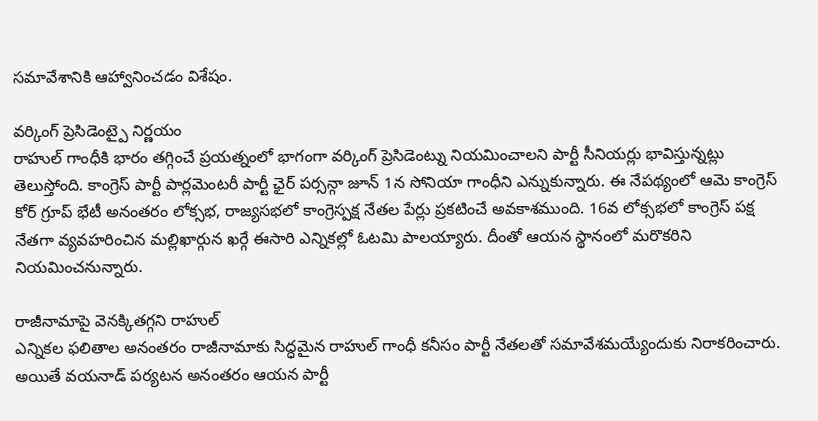సమావేశానికి ఆహ్వానించడం విశేషం.

వర్కింగ్ ప్రెసిడెంట్పై నిర్ణయం
రాహుల్ గాంధీకి భారం తగ్గించే ప్రయత్నంలో భాగంగా వర్కింగ్ ప్రెసిడెంట్ను నియమించాలని పార్టీ సీనియర్లు భావిస్తున్నట్లు తెలుస్తోంది. కాంగ్రెస్ పార్టీ పార్లమెంటరీ పార్టీ ఛైర్ పర్సన్గా జూన్ 1న సోనియా గాంధీని ఎన్నుకున్నారు. ఈ నేపథ్యంలో ఆమె కాంగ్రెస్ కోర్ గ్రూప్ భేటీ అనంతరం లోక్సభ, రాజ్యసభలో కాంగ్రెస్పక్ష నేతల పేర్లు ప్రకటించే అవకాశముంది. 16వ లోక్సభలో కాంగ్రెస్ పక్ష నేతగా వ్యవహరించిన మల్లిఖార్గున ఖర్గే ఈసారి ఎన్నికల్లో ఓటమి పాలయ్యారు. దీంతో ఆయన స్థానంలో మరొకరిని నియమించనున్నారు.

రాజీనామాపై వెనక్కితగ్గని రాహుల్
ఎన్నికల ఫలితాల అనంతరం రాజీనామాకు సిద్ధమైన రాహుల్ గాంధీ కనీసం పార్టీ నేతలతో సమావేశమయ్యేందుకు నిరాకరించారు. అయితే వయనాడ్ పర్యటన అనంతరం ఆయన పార్టీ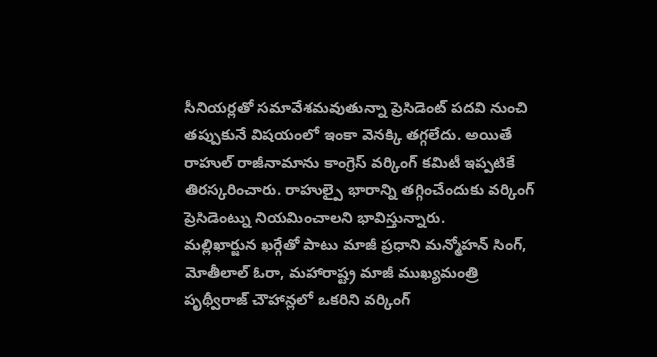సీనియర్లతో సమావేశమవుతున్నా ప్రెసిడెంట్ పదవి నుంచి తప్పుకునే విషయంలో ఇంకా వెనక్కి తగ్గలేదు. అయితే రాహుల్ రాజీనామాను కాంగ్రెస్ వర్కింగ్ కమిటీ ఇప్పటికే తిరస్కరించారు. రాహుల్పై భారాన్ని తగ్గించేందుకు వర్కింగ్ ప్రెసిడెంట్ను నియమించాలని భావిస్తున్నారు.
మల్లిఖార్జున ఖర్గేతో పాటు మాజీ ప్రధాని మన్మోహన్ సింగ్, మోతీలాల్ ఓరా, మహారాష్ట్ర మాజీ ముఖ్యమంత్రి పృథ్వీరాజ్ చౌహాన్లలో ఒకరిని వర్కింగ్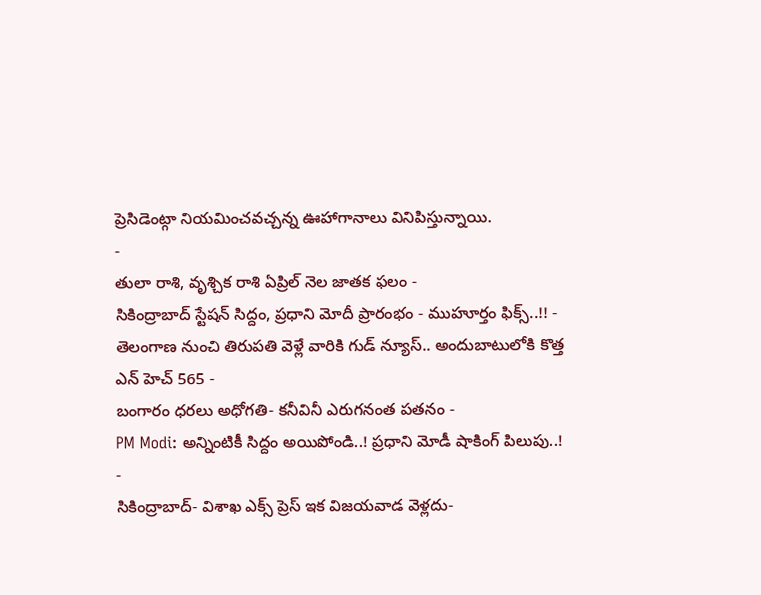ప్రెసిడెంట్గా నియమించవచ్చన్న ఊహాగానాలు వినిపిస్తున్నాయి.
-
తులా రాశి, వృశ్చిక రాశి ఏప్రిల్ నెల జాతక ఫలం -
సికింద్రాబాద్ స్టేషన్ సిద్దం, ప్రధాని మోదీ ప్రారంభం - ముహూర్తం ఫిక్స్..!! -
తెలంగాణ నుంచి తిరుపతి వెళ్లే వారికి గుడ్ న్యూస్.. అందుబాటులోకి కొత్త ఎన్ హెచ్ 565 -
బంగారం ధరలు అధోగతి- కనీవినీ ఎరుగనంత పతనం -
PM Modi: అన్నింటికీ సిద్దం అయిపోండి..! ప్రధాని మోడీ షాకింగ్ పిలుపు..! -
సికింద్రాబాద్- విశాఖ ఎక్స్ ప్రెస్ ఇక విజయవాడ వెళ్లదు-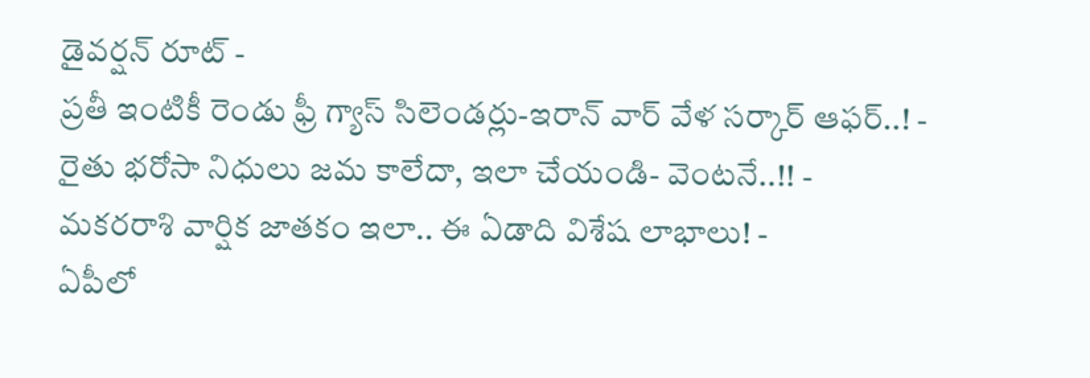డైవర్షన్ రూట్ -
ప్రతీ ఇంటికీ రెండు ఫ్రీ గ్యాస్ సిలెండర్లు-ఇరాన్ వార్ వేళ సర్కార్ ఆఫర్..! -
రైతు భరోసా నిధులు జమ కాలేదా, ఇలా చేయండి- వెంటనే..!! -
మకరరాశి వార్షిక జాతకం ఇలా.. ఈ ఏడాది విశేష లాభాలు! -
ఏపీలో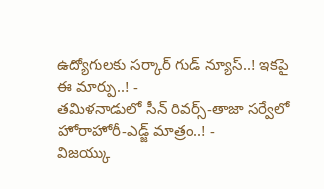ఉద్యోగులకు సర్కార్ గుడ్ న్యూస్..! ఇకపై ఈ మార్పు..! -
తమిళనాడులో సీన్ రివర్స్-తాజా సర్వేలో హోరాహోరీ-ఎడ్జ్ మాత్రం..! -
విజయ్కు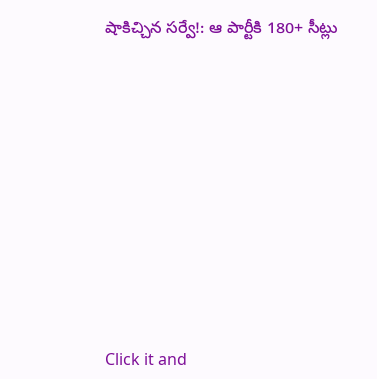షాకిచ్చిన సర్వే!: ఆ పార్టీకి 180+ సీట్లు












Click it and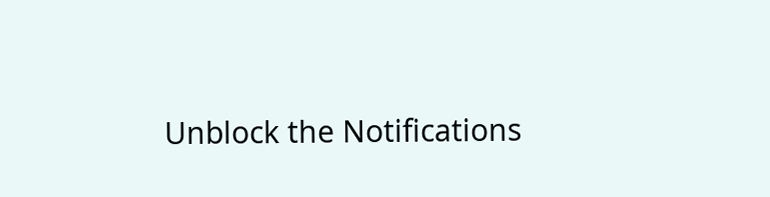Unblock the Notifications